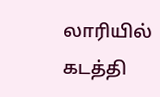லாரியில் கடத்தி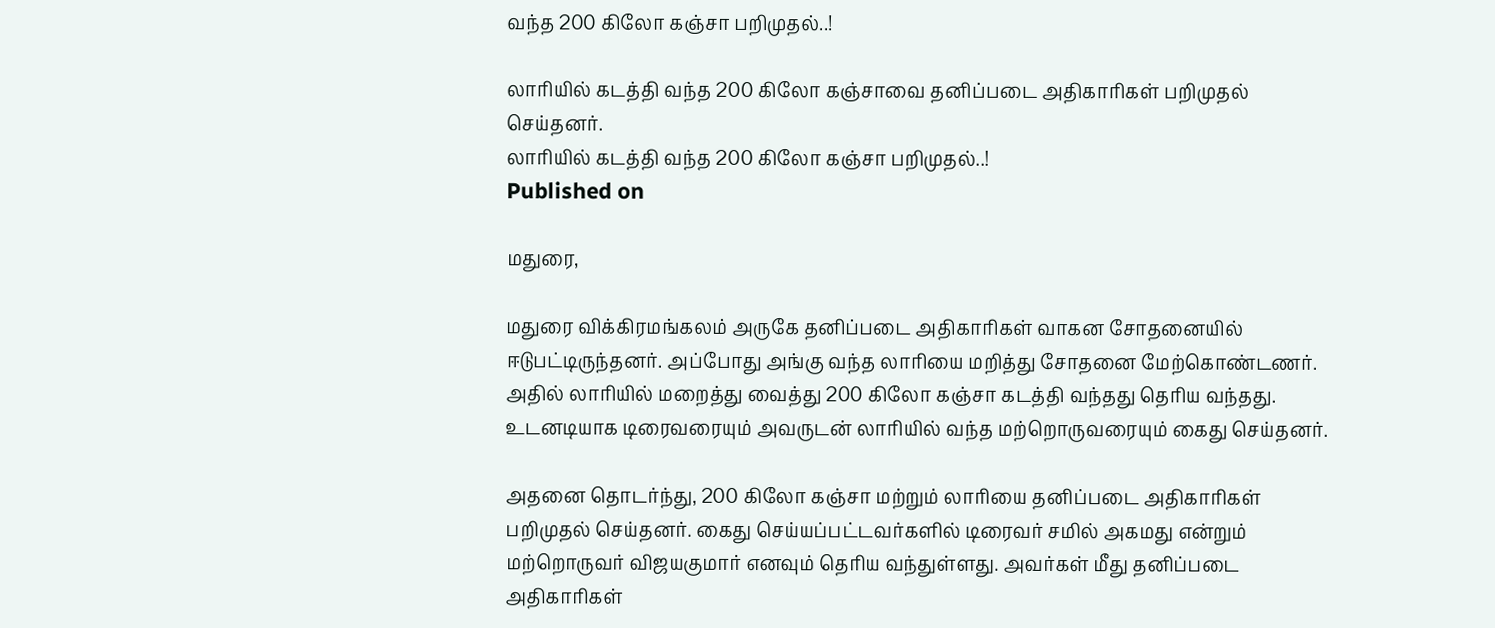வந்த 200 கிலோ கஞ்சா பறிமுதல்..!

லாரியில் கடத்தி வந்த 200 கிலோ கஞ்சாவை தனிப்படை அதிகாரிகள் பறிமுதல் செய்தனர்.
லாரியில் கடத்தி வந்த 200 கிலோ கஞ்சா பறிமுதல்..!
Published on

மதுரை,

மதுரை விக்கிரமங்கலம் அருகே தனிப்படை அதிகாரிகள் வாகன சோதனையில் ஈடுபட்டிருந்தனர். அப்போது அங்கு வந்த லாரியை மறித்து சோதனை மேற்கொண்டணர். அதில் லாரியில் மறைத்து வைத்து 200 கிலோ கஞ்சா கடத்தி வந்தது தெரிய வந்தது. உடனடியாக டிரைவரையும் அவருடன் லாரியில் வந்த மற்றொருவரையும் கைது செய்தனர்.

அதனை தொடர்ந்து, 200 கிலோ கஞ்சா மற்றும் லாரியை தனிப்படை அதிகாரிகள் பறிமுதல் செய்தனர். கைது செய்யப்பட்டவர்களில் டிரைவர் சமில் அகமது என்றும் மற்றொருவர் விஜயகுமார் எனவும் தெரிய வந்துள்ளது. அவர்கள் மீது தனிப்படை அதிகாரிகள்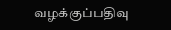வழக்குப்பதிவு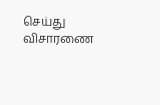செய்து விசாரணை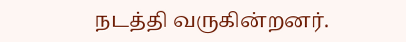நடத்தி வருகின்றனர்.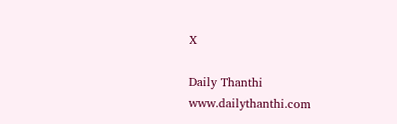X

Daily Thanthi
www.dailythanthi.com